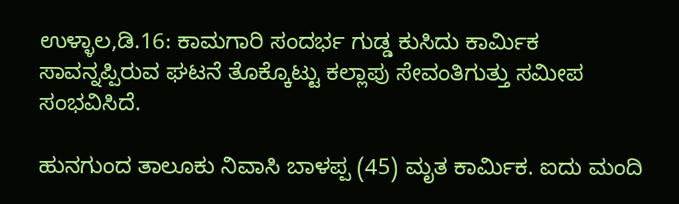ಉಳ್ಳಾಲ,ಡಿ.16: ಕಾಮಗಾರಿ ಸಂದರ್ಭ ಗುಡ್ಡ ಕುಸಿದು ಕಾರ್ಮಿಕ ಸಾವನ್ನಪ್ಪಿರುವ ಘಟನೆ ತೊಕ್ಕೊಟ್ಟು ಕಲ್ಲಾಪು ಸೇವಂತಿಗುತ್ತು ಸಮೀಪ ಸಂಭವಿಸಿದೆ.

ಹುನಗುಂದ ತಾಲೂಕು ನಿವಾಸಿ ಬಾಳಪ್ಪ (45) ಮೃತ ಕಾರ್ಮಿಕ. ಐದು ಮಂದಿ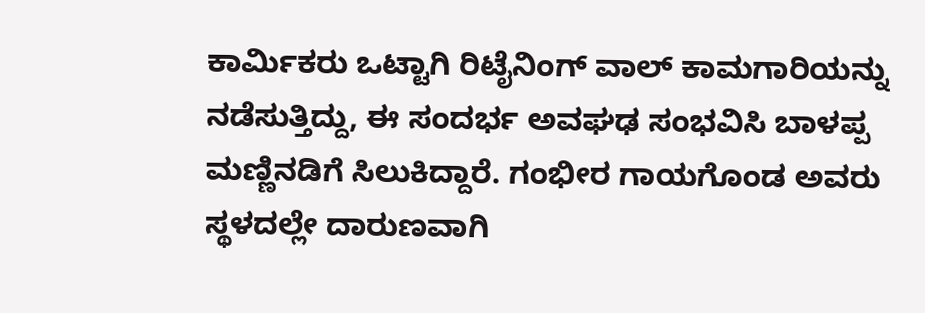ಕಾರ್ಮಿಕರು ಒಟ್ಟಾಗಿ ರಿಟೈನಿಂಗ್ ವಾಲ್ ಕಾಮಗಾರಿಯನ್ನು ನಡೆಸುತ್ತಿದ್ದು, ಈ ಸಂದರ್ಭ ಅವಘಢ ಸಂಭವಿಸಿ ಬಾಳಪ್ಪ ಮಣ್ಣಿನಡಿಗೆ ಸಿಲುಕಿದ್ದಾರೆ. ಗಂಭೀರ ಗಾಯಗೊಂಡ ಅವರು ಸ್ಥಳದಲ್ಲೇ ದಾರುಣವಾಗಿ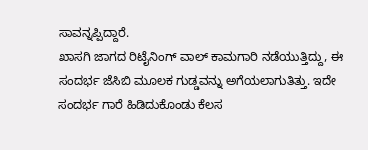ಸಾವನ್ನಪ್ಪಿದ್ದಾರೆ.
ಖಾಸಗಿ ಜಾಗದ ರಿಟೈನಿಂಗ್ ವಾಲ್ ಕಾಮಗಾರಿ ನಡೆಯುತ್ತಿದ್ದು, ಈ ಸಂದರ್ಭ ಜೆಸಿಬಿ ಮೂಲಕ ಗುಡ್ಡವನ್ನು ಅಗೆಯಲಾಗುತಿತ್ತು. ಇದೇ ಸಂದರ್ಭ ಗಾರೆ ಹಿಡಿದುಕೊಂಡು ಕೆಲಸ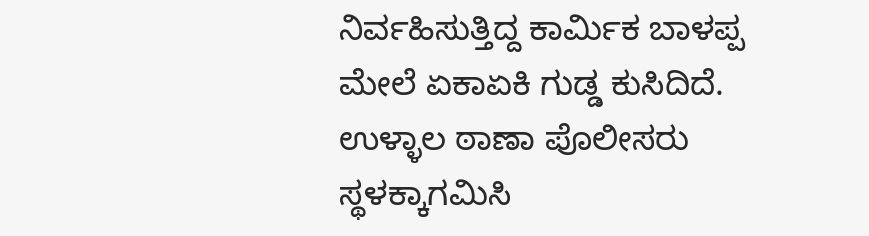ನಿರ್ವಹಿಸುತ್ತಿದ್ದ ಕಾರ್ಮಿಕ ಬಾಳಪ್ಪ ಮೇಲೆ ಏಕಾಏಕಿ ಗುಡ್ಡ ಕುಸಿದಿದೆ. ಉಳ್ಳಾಲ ಠಾಣಾ ಪೊಲೀಸರು ಸ್ಥಳಕ್ಕಾಗಮಿಸಿ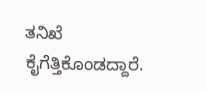ತನಿಖೆ ಕೈಗೆತ್ತಿಕೊಂಡದ್ದಾರೆ.